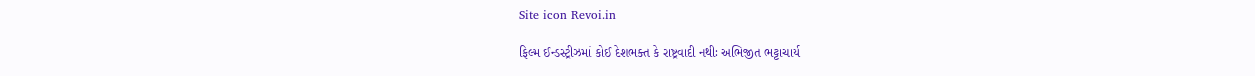Site icon Revoi.in

ફિલ્મ ઈન્ડસ્ટ્રીઝમાં કોઈ દેશભક્ત કે રાષ્ટ્રવાદી નથીઃ અભિજીત ભટ્ટાચાર્ય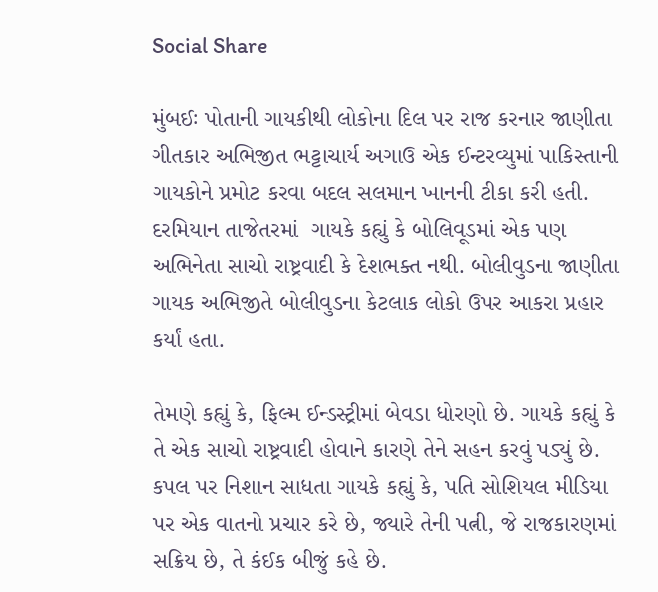Social Share

મુંબઈઃ પોતાની ગાયકીથી લોકોના દિલ પર રાજ કરનાર જાણીતા ગીતકાર અભિજીત ભટ્ટાચાર્ય અગાઉ એક ઈન્ટરવ્યુમાં પાકિસ્તાની ગાયકોને પ્રમોટ કરવા બદલ સલમાન ખાનની ટીકા કરી હતી. દરમિયાન તાજેતરમાં  ગાયકે કહ્યું કે બોલિવૂડમાં એક પણ અભિનેતા સાચો રાષ્ટ્રવાદી કે દેશભક્ત નથી. બોલીવુડના જાણીતા ગાયક અભિજીતે બોલીવુડના કેટલાક લોકો ઉપર આકરા પ્રહાર કર્યાં હતા.

તેમણે કહ્યું કે, ફિલ્મ ઈન્ડસ્ટ્રીમાં બેવડા ધોરણો છે. ગાયકે કહ્યું કે તે એક સાચો રાષ્ટ્રવાદી હોવાને કારણે તેને સહન કરવું પડ્યું છે. કપલ પર નિશાન સાધતા ગાયકે કહ્યું કે, પતિ સોશિયલ મીડિયા પર એક વાતનો પ્રચાર કરે છે, જ્યારે તેની પત્ની, જે રાજકારણમાં સક્રિય છે, તે કંઈક બીજું કહે છે.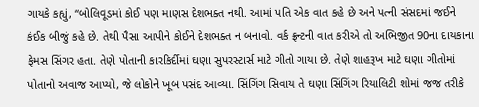ગાયકે કહ્યું, “બોલિવૂડમાં કોઈ પણ માણસ દેશભક્ત નથી. આમાં પતિ એક વાત કહે છે અને પત્ની સંસદમાં જઈને કંઈક બીજું કહે છે. તેથી પૈસા આપીને કોઈને દેશભક્ત ન બનાવો. વર્ક ફ્રન્ટની વાત કરીએ તો અભિજીત 90ના દાયકાના ફેમસ સિંગર હતા. તેણે પોતાની કારકિર્દીમાં ઘણા સુપરસ્ટાર્સ માટે ગીતો ગાયા છે. તેણે શાહરૂખ માટે ઘણા ગીતોમાં પોતાનો અવાજ આપ્યો, જે લોકોને ખૂબ પસંદ આવ્યા. સિંગિંગ સિવાય તે ઘણા સિંગિંગ રિયાલિટી શોમાં જજ તરીકે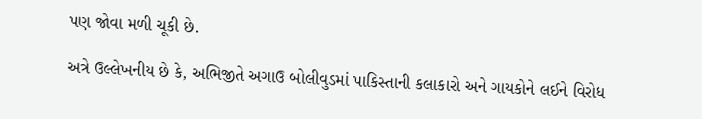પણ જોવા મળી ચૂકી છે.

અત્રે ઉલ્લેખનીય છે કે, અભિજીતે અગાઉ બોલીવુડમાં પાકિસ્તાની કલાકારો અને ગાયકોને લઈને વિરોધ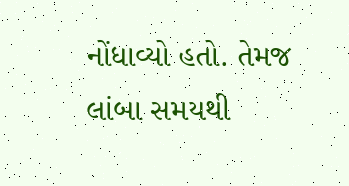નોંધાવ્યો હતો. તેમજ લાંબા સમયથી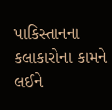પાકિસ્તાનના કલાકારોના કામને લઈને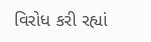વિરોધ કરી રહ્યાં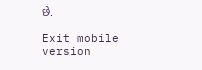છે.

Exit mobile version